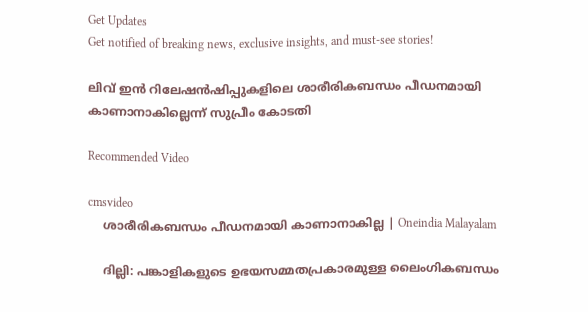Get Updates
Get notified of breaking news, exclusive insights, and must-see stories!

ലിവ് ഇന്‍ റിലേഷന്‍ഷിപ്പുകളിലെ ശാരീരികബന്ധം പീഡനമായി കാണാനാകില്ലെന്ന് സുപ്രീം കോടതി

Recommended Video

cmsvideo
    ശാരീരികബന്ധം പീഡനമായി കാണാനാകില്ല | Oneindia Malayalam

    ദില്ലി: പങ്കാളികളുടെ ഉഭയസമ്മതപ്രകാരമുള്ള ലൈംഗികബന്ധം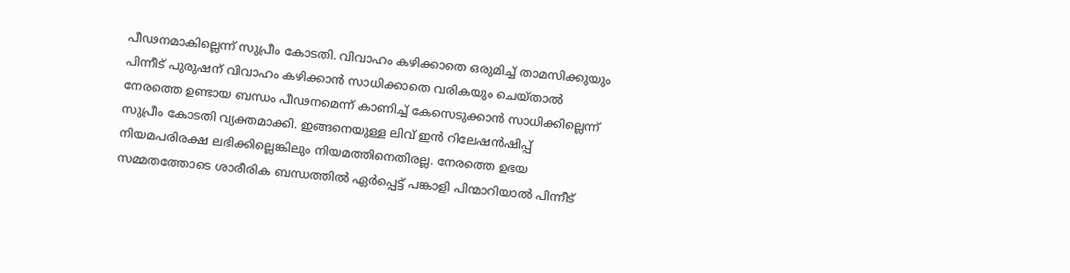പീഢനമാകില്ലെന്ന് സുപ്രീം കോടതി. വിവാഹം കഴിക്കാതെ ഒരുമിച്ച് താമസിക്കുയും പിന്നീട് പുരുഷന് വിവാഹം കഴിക്കാന്‍ സാധിക്കാതെ വരികയും ചെയ്താല്‍ നേരത്തെ ഉണ്ടായ ബന്ധം പീഢനമെന്ന് കാണിച്ച് കേസെടുക്കാന്‍ സാധിക്കില്ലെന്ന് സുപ്രീം കോടതി വ്യക്തമാക്കി. ഇങ്ങനെയുള്ള ലിവ് ഇന്‍ റിലേഷന്‍ഷിപ്പ് നിയമപരിരക്ഷ ലഭിക്കില്ലെങ്കിലും നിയമത്തിനെതിരല്ല. നേരത്തെ ഉഭയ സമ്മതത്തോടെ ശാരീരിക ബന്ധത്തില്‍ ഏര്‍പ്പെട്ട് പങ്കാളി പിന്മാറിയാല്‍ പിന്നീട്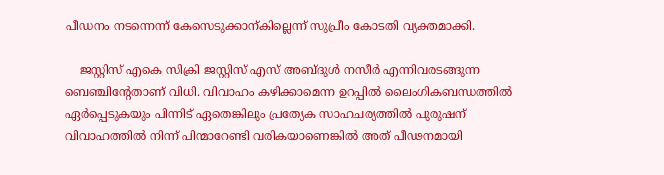പീഡനം നടന്നെന്ന് കേസെടുക്കാന്കില്ലെന്ന് സുപ്രീം കോടതി വ്യക്തമാക്കി.

    ജസ്റ്റിസ് എകെ സിക്രി ജസ്റ്റിസ് എസ് അബ്ദുള്‍ നസീര്‍ എന്നിവരടങ്ങുന്ന ബെഞ്ചിന്റേതാണ് വിധി. വിവാഹം കഴിക്കാമെന്ന ഉറപ്പില്‍ ലൈംഗികബന്ധത്തില്‍ ഏര്‍പ്പെടുകയും പിന്നിട് ഏതെങ്കിലും പ്രത്യേക സാഹചര്യത്തില്‍ പുരുഷന് വിവാഹത്തില്‍ നിന്ന് പിന്മാറേണ്ടി വരികയാണെങ്കില്‍ അത് പീഢനമായി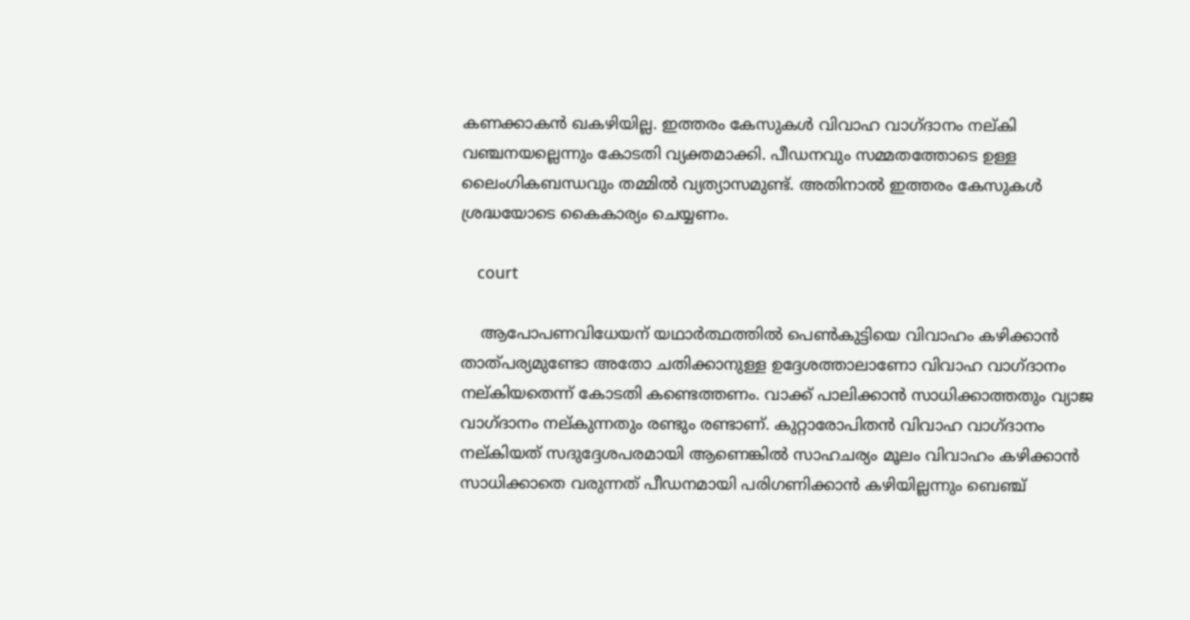കണക്കാകന്‍ ഖകഴിയില്ല. ഇത്തരം കേസുകള്‍ വിവാഹ വാഗ്ദാനം നല്കി വഞ്ചനയല്ലെന്നും കോടതി വ്യക്തമാക്കി. പീഡനവും സമ്മതത്തോടെ ഉള്ള ലൈംഗികബന്ധവും തമ്മില്‍ വ്യത്യാസമുണ്ട്. അതിനാല്‍ ഇത്തരം കേസുകള്‍ ശ്രദ്ധയോടെ കൈകാര്യം ചെയ്യണം.

    court

    ആപോപണവിധേയന് യഥാര്‍ത്ഥത്തില്‍ പെണ്‍കുട്ടിയെ വിവാഹം കഴിക്കാന്‍ താത്പര്യമുണ്ടോ അതോ ചതിക്കാനുള്ള ഉദ്ദേശത്താലാണോ വിവാഹ വാഗ്ദാനം നല്കിയതെന്ന് കോടതി കണ്ടെത്തണം. വാക്ക് പാലിക്കാന്‍ സാധിക്കാത്തതും വ്യാജ വാഗ്ദാനം നല്കുന്നതും രണ്ടും രണ്ടാണ്. കുറ്റാരോപിതന്‍ വിവാഹ വാഗ്ദാനം നല്കിയത് സദുദ്ദേശപരമായി ആണെങ്കില്‍ സാഹചര്യം മൂലം വിവാഹം കഴിക്കാന്‍ സാധിക്കാതെ വരുന്നത് പീഡനമായി പരിഗണിക്കാന്‍ കഴിയില്ലന്നും ബെഞ്ച്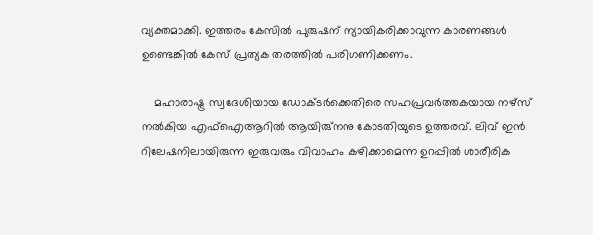വ്യക്തമാക്കി. ഇത്തരം കേസില്‍ പുരുഷന് ന്യായികരിക്കാവുന്ന കാരണങ്ങള്‍ ഉണ്ടെങ്കില്‍ കേസ് പ്രത്യക തരത്തില്‍ പരിഗണിക്കണം.

    മഹാരാഷ്ട്ര സ്വദേശിയായ ഡോക്ടര്‍ക്കെതിരെ സഹപ്രവര്‍ത്തകയായ നഴ്സ് നല്‍കിയ എഫ്‌ഐആറില്‍ ആയിരു്‌നനു കോടതിയുടെ ഉത്തരവ്. ലിവ് ഇന്‍ റിലേഷനിലായിരുന്ന ഇരുവരും വിവാഹം കഴിക്കാമെന്ന ഉറപ്പില്‍ ശാരീരിക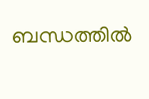ബന്ധത്തില്‍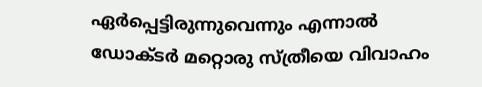ഏര്‍പ്പെട്ടിരുന്നുവെന്നും എന്നാല്‍ ഡോക്ടര്‍ മറ്റൊരു സ്ത്രീയെ വിവാഹം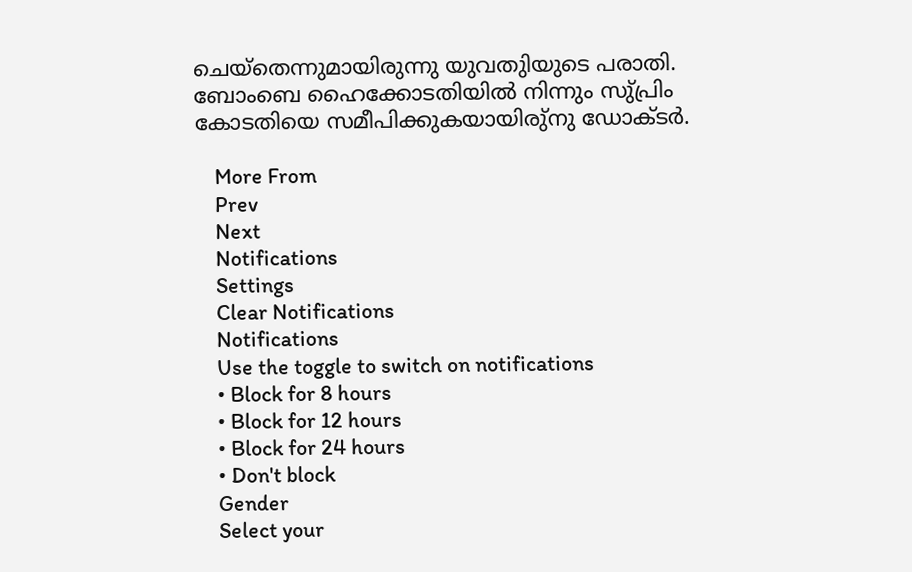ചെയ്‌തെന്നുമായിരുന്നു യുവതുിയുടെ പരാതി. ബോംബെ ഹൈക്കോടതിയില്‍ നിന്നും സു്പ്രിം കോടതിയെ സമീപിക്കുകയായിരു്‌നു ഡോക്ടര്‍.

    More From
    Prev
    Next
    Notifications
    Settings
    Clear Notifications
    Notifications
    Use the toggle to switch on notifications
    • Block for 8 hours
    • Block for 12 hours
    • Block for 24 hours
    • Don't block
    Gender
    Select your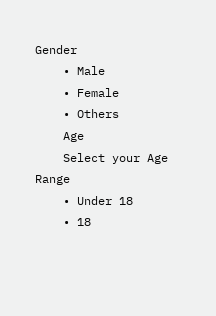Gender
    • Male
    • Female
    • Others
    Age
    Select your Age Range
    • Under 18
    • 18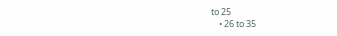to 25
    • 26 to 35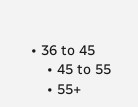• 36 to 45
    • 45 to 55
    • 55+